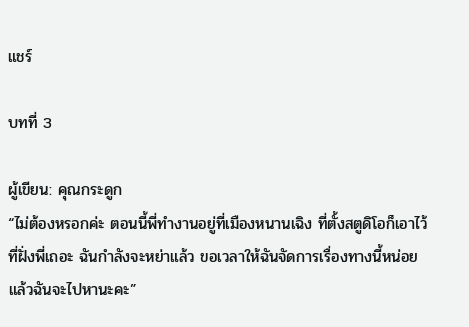แชร์

บทที่ 3

ผู้เขียน: คุณกระดูก
“ไม่ต้องหรอกค่ะ ตอนนี้พี่ทำงานอยู่ที่เมืองหนานเฉิง ที่ตั้งสตูดิโอก็เอาไว้ที่ฝั่งพี่เถอะ ฉันกำลังจะหย่าแล้ว ขอเวลาให้ฉันจัดการเรื่องทางนี้หน่อย แล้วฉันจะไปหานะคะ”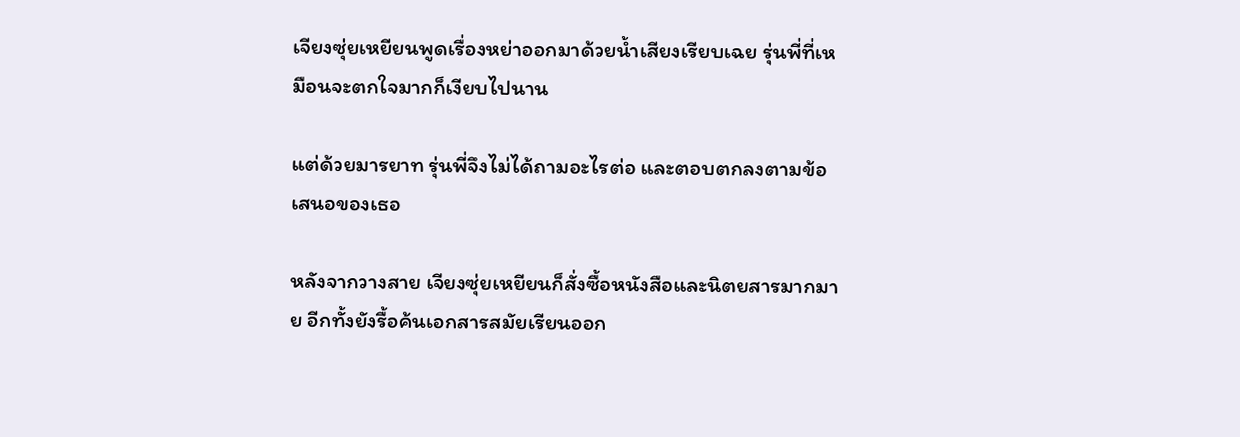เจียงซุ่ยเหยียนพูดเรื่องหย่าออกมาด้วยน้ำเสียงเรียบเฉย รุ่นพี่ที่เหมือนจะตกใจมากก็เงียบไปนาน

แต่ด้วยมารยาท รุ่นพี่จึงไม่ได้ถามอะไรต่อ และตอบตกลงตามข้อเสนอของเธอ

หลังจากวางสาย เจียงซุ่ยเหยียนก็สั่งซื้อหนังสือและนิตยสารมากมาย อีกทั้งยังรื้อค้นเอกสารสมัยเรียนออก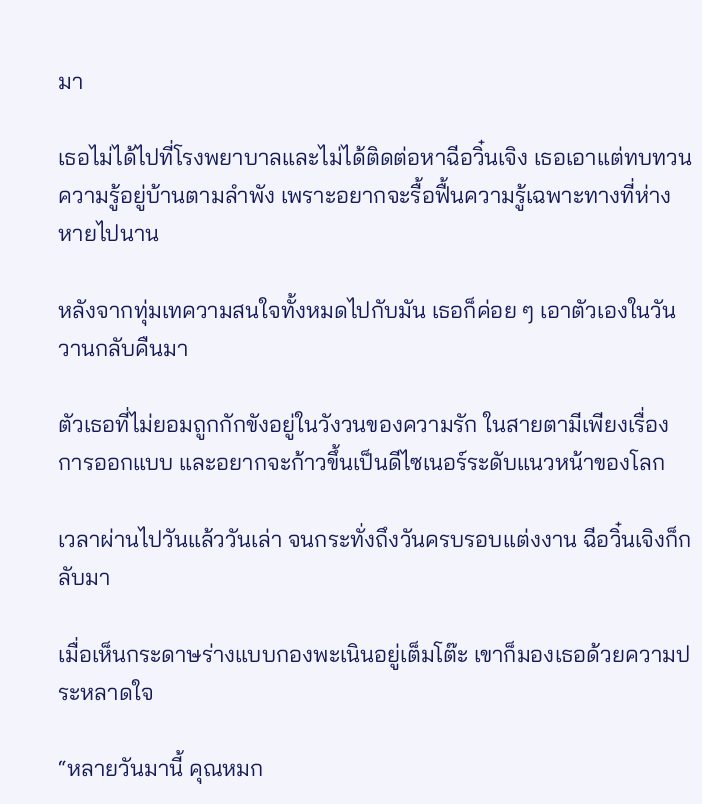มา

เธอไม่ได้ไปที่โรงพยาบาลและไม่ได้ติดต่อหาฉีอวิ๋นเจิง เธอเอาแต่ทบทวนความรู้อยู่บ้านตามลำพัง เพราะอยากจะรื้อฟื้นความรู้เฉพาะทางที่ห่างหายไปนาน

หลังจากทุ่มเทความสนใจทั้งหมดไปกับมัน เธอก็ค่อย ๆ เอาตัวเองในวันวานกลับคืนมา

ตัวเธอที่ไม่ยอมถูกกักขังอยู่ในวังวนของความรัก ในสายตามีเพียงเรื่องการออกแบบ และอยากจะก้าวขึ้นเป็นดีไซเนอร์ระดับแนวหน้าของโลก

เวลาผ่านไปวันแล้ววันเล่า จนกระทั่งถึงวันครบรอบแต่งงาน ฉีอวิ๋นเจิงก็กลับมา

เมื่อเห็นกระดาษร่างแบบกองพะเนินอยู่เต็มโต๊ะ เขาก็มองเธอด้วยความประหลาดใจ

“หลายวันมานี้ คุณหมก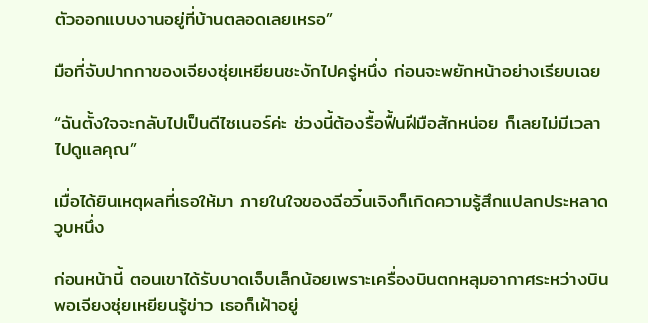ตัวออกแบบงานอยู่ที่บ้านตลอดเลยเหรอ”

มือที่จับปากกาของเจียงซุ่ยเหยียนชะงักไปครู่หนึ่ง ก่อนจะพยักหน้าอย่างเรียบเฉย

“ฉันตั้งใจจะกลับไปเป็นดีไซเนอร์ค่ะ ช่วงนี้ต้องรื้อฟื้นฝีมือสักหน่อย ก็เลยไม่มีเวลาไปดูแลคุณ”

เมื่อได้ยินเหตุผลที่เธอให้มา ภายในใจของฉีอวิ๋นเจิงก็เกิดความรู้สึกแปลกประหลาดวูบหนึ่ง

ก่อนหน้านี้ ตอนเขาได้รับบาดเจ็บเล็กน้อยเพราะเครื่องบินตกหลุมอากาศระหว่างบิน พอเจียงซุ่ยเหยียนรู้ข่าว เธอก็เฝ้าอยู่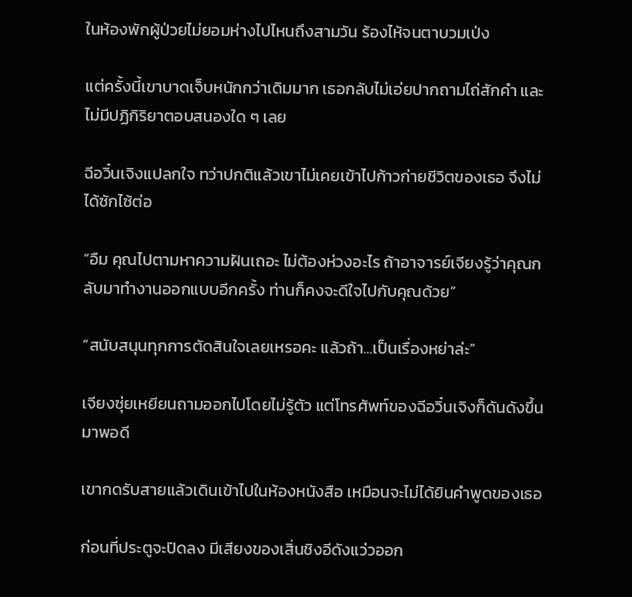ในห้องพักผู้ป่วยไม่ยอมห่างไปไหนถึงสามวัน ร้องไห้จนตาบวมเป่ง

แต่ครั้งนี้เขาบาดเจ็บหนักกว่าเดิมมาก เธอกลับไม่เอ่ยปากถามไถ่สักคำ และไม่มีปฏิกิริยาตอบสนองใด ๆ เลย

ฉีอวิ๋นเจิงแปลกใจ ทว่าปกติแล้วเขาไม่เคยเข้าไปก้าวก่ายชีวิตของเธอ จึงไม่ได้ซักไซ้ต่อ

“อืม คุณไปตามหาความฝันเถอะ ไม่ต้องห่วงอะไร ถ้าอาจารย์เจียงรู้ว่าคุณกลับมาทำงานออกแบบอีกครั้ง ท่านก็คงจะดีใจไปกับคุณด้วย”

“สนับสนุนทุกการตัดสินใจเลยเหรอคะ แล้วถ้า...เป็นเรื่องหย่าล่ะ”

เจียงซุ่ยเหยียนถามออกไปโดยไม่รู้ตัว แต่โทรศัพท์ของฉีอวิ๋นเจิงก็ดันดังขึ้นมาพอดี

เขากดรับสายแล้วเดินเข้าไปในห้องหนังสือ เหมือนจะไม่ได้ยินคำพูดของเธอ

ก่อนที่ประตูจะปิดลง มีเสียงของเสิ่นชิงอีดังแว่วออก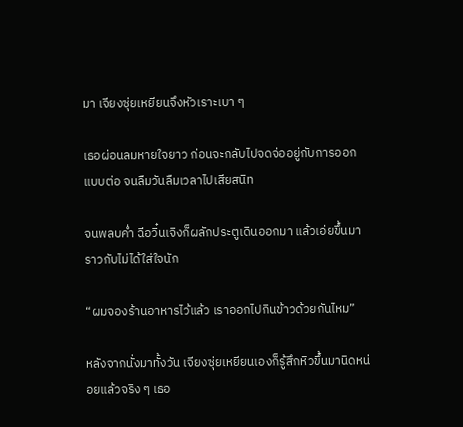มา เจียงซุ่ยเหยียนจึงหัวเราะเบา ๆ

เธอผ่อนลมหายใจยาว ก่อนจะกลับไปจดจ่ออยู่กับการออกแบบต่อ จนลืมวันลืมเวลาไปเสียสนิท

จนพลบค่ำ ฉีอวิ๋นเจิงก็ผลักประตูเดินออกมา แล้วเอ่ยขึ้นมาราวกับไม่ได้ใส่ใจนัก

“ผมจองร้านอาหารไว้แล้ว เราออกไปกินข้าวด้วยกันไหม”

หลังจากนั่งมาทั้งวัน เจียงซุ่ยเหยียนเองก็รู้สึกหิวขึ้นมานิดหน่อยแล้วจริง ๆ เธอ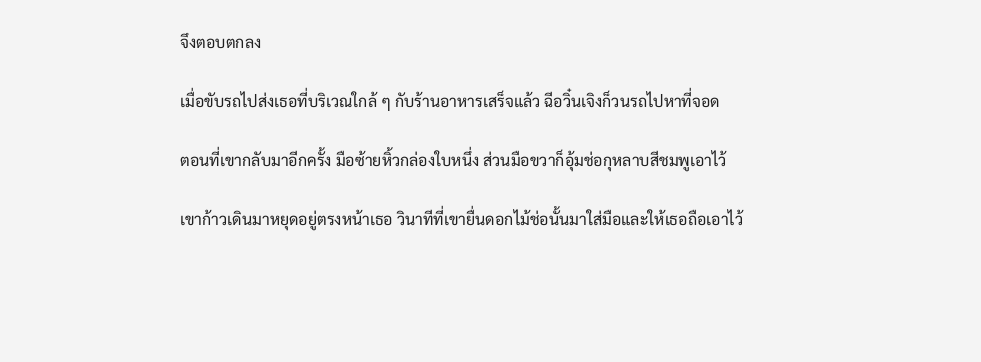จึงตอบตกลง

เมื่อขับรถไปส่งเธอที่บริเวณใกล้ ๆ กับร้านอาหารเสร็จแล้ว ฉีอวิ๋นเจิงก็วนรถไปหาที่จอด

ตอนที่เขากลับมาอีกครั้ง มือซ้ายหิ้วกล่องใบหนึ่ง ส่วนมือขวาก็อุ้มช่อกุหลาบสีชมพูเอาไว้

เขาก้าวเดินมาหยุดอยู่ตรงหน้าเธอ วินาทีที่เขายื่นดอกไม้ช่อนั้นมาใส่มือและให้เธอถือเอาไว้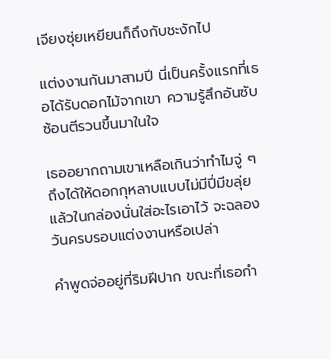เจียงซุ่ยเหยียนก็ถึงกับชะงักไป

แต่งงานกันมาสามปี นี่เป็นครั้งแรกที่เธอได้รับดอกไม้จากเขา ความรู้สึกอันซับซ้อนตีรวนขึ้นมาในใจ

เธออยากถามเขาเหลือเกินว่าทำไมจู่ ๆ ถึงได้ให้ดอกกุหลาบแบบไม่มีปี่มีขลุ่ย แล้วในกล่องนั่นใส่อะไรเอาไว้ จะฉลองวันครบรอบแต่งงานหรือเปล่า

คำพูดจ่ออยู่ที่ริมฝีปาก ขณะที่เธอกำ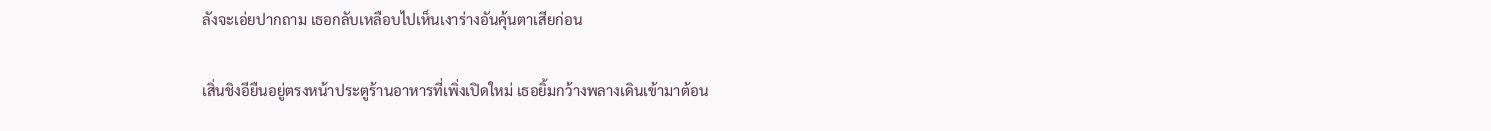ลังจะเอ่ยปากถาม เธอกลับเหลือบไปเห็นเงาร่างอันคุ้นตาเสียก่อน

เสิ่นชิงอียืนอยู่ตรงหน้าประตูร้านอาหารที่เพิ่งเปิดใหม่ เธอยิ้มกว้างพลางเดินเข้ามาต้อน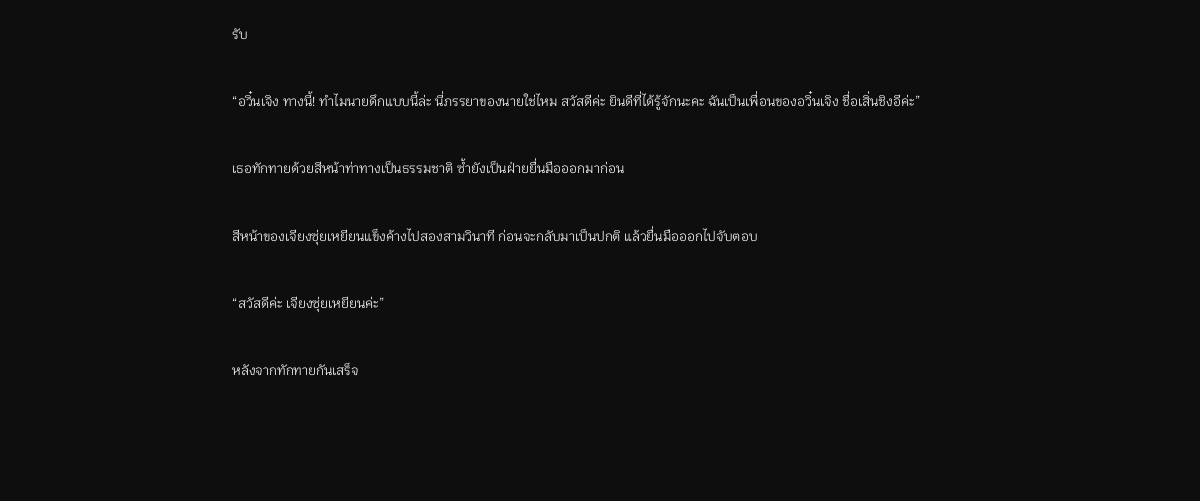รับ

“อวิ๋นเจิง ทางนี้! ทำไมนายดึกแบบนี้ล่ะ นี่ภรรยาของนายใช่ไหม สวัสดีค่ะ ยินดีที่ได้รู้จักนะคะ ฉันเป็นเพื่อนของอวิ๋นเจิง ชื่อเสิ่นชิงอีค่ะ”

เธอทักทายด้วยสีหน้าท่าทางเป็นธรรมชาติ ซ้ำยังเป็นฝ่ายยื่นมือออกมาก่อน

สีหน้าของเจียงซุ่ยเหยียนแข็งค้างไปสองสามวินาที ก่อนจะกลับมาเป็นปกติ แล้วยื่นมือออกไปจับตอบ

“สวัสดีค่ะ เจียงซุ่ยเหยียนค่ะ”

หลังจากทักทายกันเสร็จ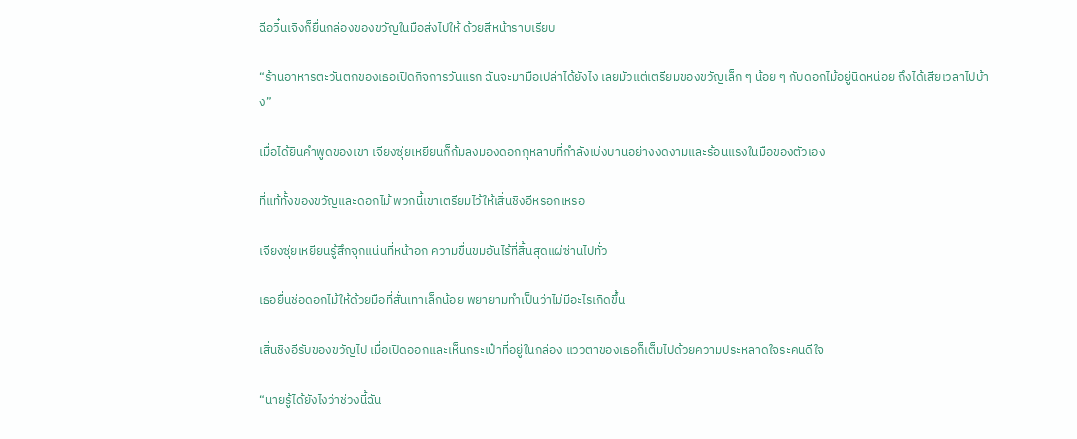ฉีอวิ๋นเจิงก็ยื่นกล่องของขวัญในมือส่งไปให้ ด้วยสีหน้าราบเรียบ

“ร้านอาหารตะวันตกของเธอเปิดกิจการวันแรก ฉันจะมามือเปล่าได้ยังไง เลยมัวแต่เตรียมของขวัญเล็ก ๆ น้อย ๆ กับดอกไม้อยู่นิดหน่อย ถึงได้เสียเวลาไปบ้าง”

เมื่อได้ยินคำพูดของเขา เจียงซุ่ยเหยียนก็ก้มลงมองดอกกุหลาบที่กำลังเบ่งบานอย่างงดงามและร้อนแรงในมือของตัวเอง

ที่แท้ทั้งของขวัญและดอกไม้ พวกนี้เขาเตรียมไว้ให้เสิ่นชิงอีหรอกเหรอ

เจียงซุ่ยเหยียนรู้สึกจุกแน่นที่หน้าอก ความขื่นขมอันไร้ที่สิ้นสุดแผ่ซ่านไปทั่ว

เธอยื่นช่อดอกไม้ให้ด้วยมือที่สั่นเทาเล็กน้อย พยายามทำเป็นว่าไม่มีอะไรเกิดขึ้น

เสิ่นชิงอีรับของขวัญไป เมื่อเปิดออกและเห็นกระเป๋าที่อยู่ในกล่อง แววตาของเธอก็เต็มไปด้วยความประหลาดใจระคนดีใจ

“นายรู้ได้ยังไงว่าช่วงนี้ฉัน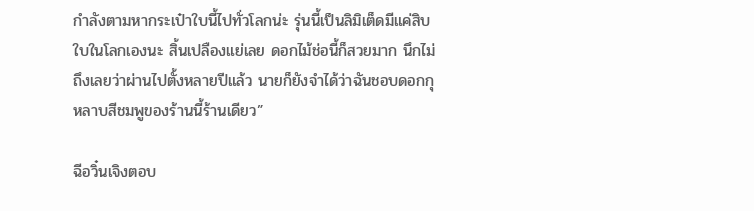กำลังตามหากระเป๋าใบนี้ไปทั่วโลกน่ะ รุ่นนี้เป็นลิมิเต็ดมีแค่สิบใบในโลกเองนะ สิ้นเปลืองแย่เลย ดอกไม้ช่อนี้ก็สวยมาก นึกไม่ถึงเลยว่าผ่านไปตั้งหลายปีแล้ว นายก็ยังจำได้ว่าฉันชอบดอกกุหลาบสีชมพูของร้านนี้ร้านเดียว”

ฉีอวิ๋นเจิงตอบ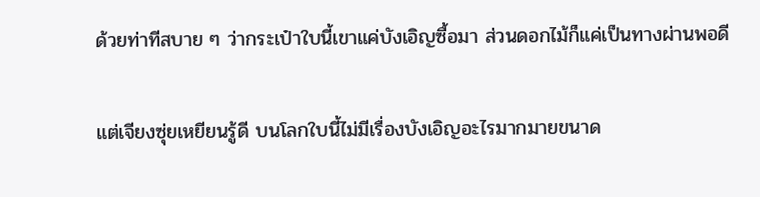ด้วยท่าทีสบาย ๆ ว่ากระเป๋าใบนี้เขาแค่บังเอิญซื้อมา ส่วนดอกไม้ก็แค่เป็นทางผ่านพอดี

แต่เจียงซุ่ยเหยียนรู้ดี บนโลกใบนี้ไม่มีเรื่องบังเอิญอะไรมากมายขนาด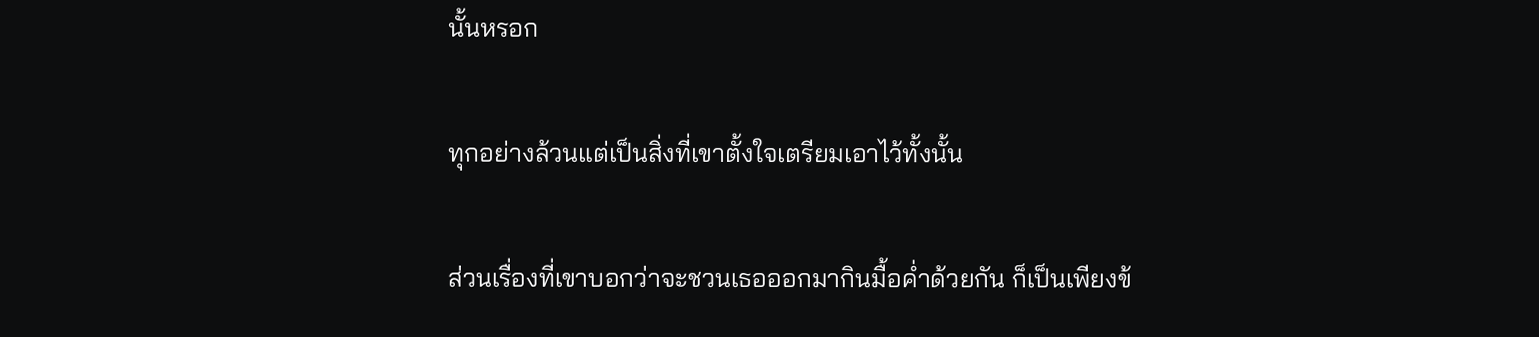นั้นหรอก

ทุกอย่างล้วนแต่เป็นสิ่งที่เขาตั้งใจเตรียมเอาไว้ทั้งนั้น

ส่วนเรื่องที่เขาบอกว่าจะชวนเธอออกมากินมื้อค่ำด้วยกัน ก็เป็นเพียงข้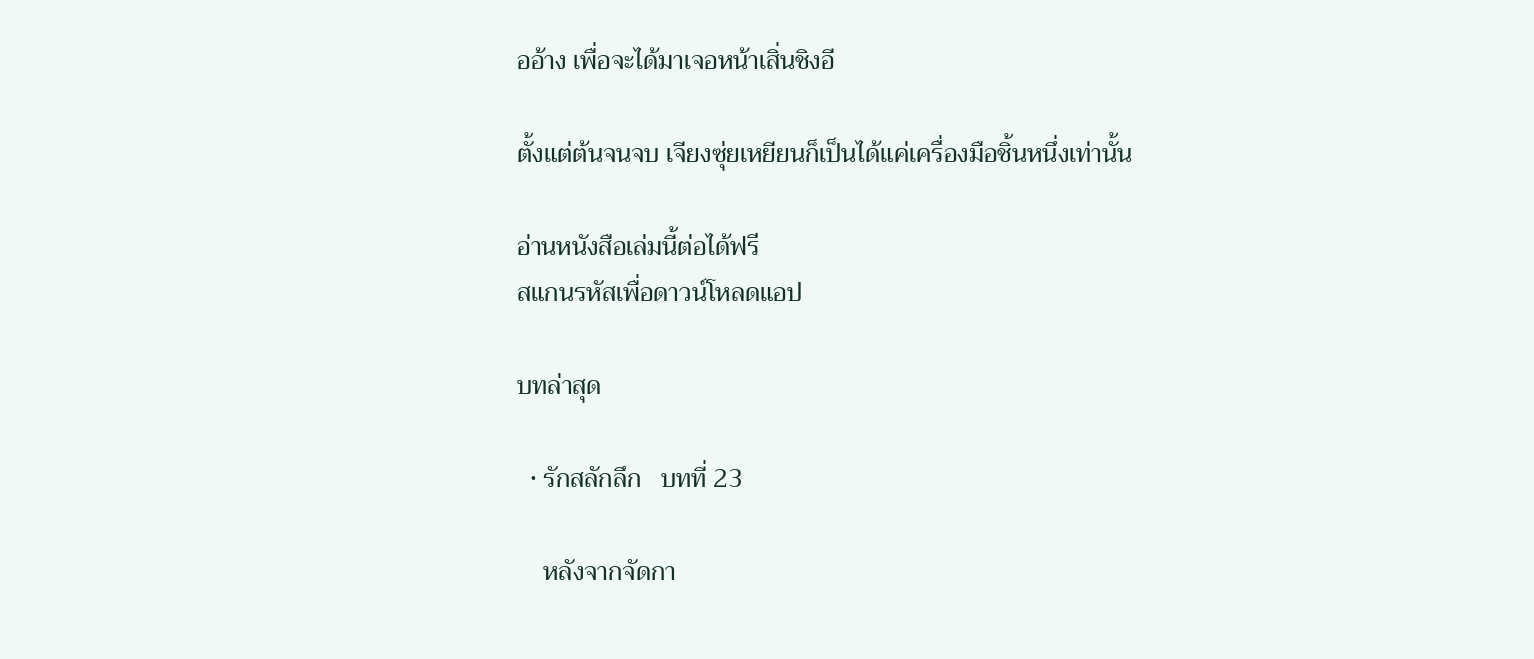ออ้าง เพื่อจะได้มาเจอหน้าเสิ่นชิงอี

ตั้งแต่ต้นจนจบ เจียงซุ่ยเหยียนก็เป็นได้แค่เครื่องมือชิ้นหนึ่งเท่านั้น

อ่านหนังสือเล่มนี้ต่อได้ฟรี
สแกนรหัสเพื่อดาวน์โหลดแอป

บทล่าสุด

  • รักสลักลึก   บทที่ 23

    หลังจากจัดกา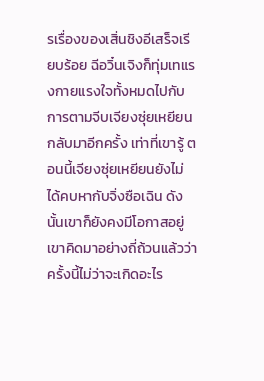รเรื่องของเสิ่นชิงอีเสร็จเรียบร้อย ฉีอวิ๋นเจิงก็ทุ่มเทแรงกายแรงใจทั้งหมดไปกับการตามจีบเจียงซุ่ยเหยียนกลับมาอีกครั้ง เท่าที่เขารู้ ตอนนี้เจียงซุ่ยเหยียนยังไม่ได้คบหากับจิ่งซือเฉิน ดังนั้นเขาก็ยังคงมีโอกาสอยู่เขาคิดมาอย่างถี่ถ้วนแล้วว่าครั้งนี้ไม่ว่าจะเกิดอะไร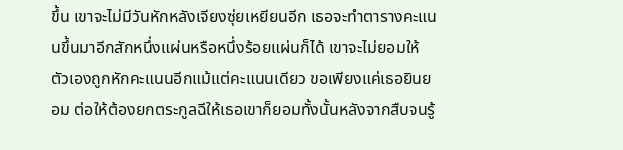ขึ้น เขาจะไม่มีวันหักหลังเจียงซุ่ยเหยียนอีก เธอจะทำตารางคะแนนขึ้นมาอีกสักหนึ่งแผ่นหรือหนึ่งร้อยแผ่นก็ได้ เขาจะไม่ยอมให้ตัวเองถูกหักคะแนนอีกแม้แต่คะแนนเดียว ขอเพียงแค่เธอยินยอม ต่อให้ต้องยกตระกูลฉีให้เธอเขาก็ยอมทั้งนั้นหลังจากสืบจนรู้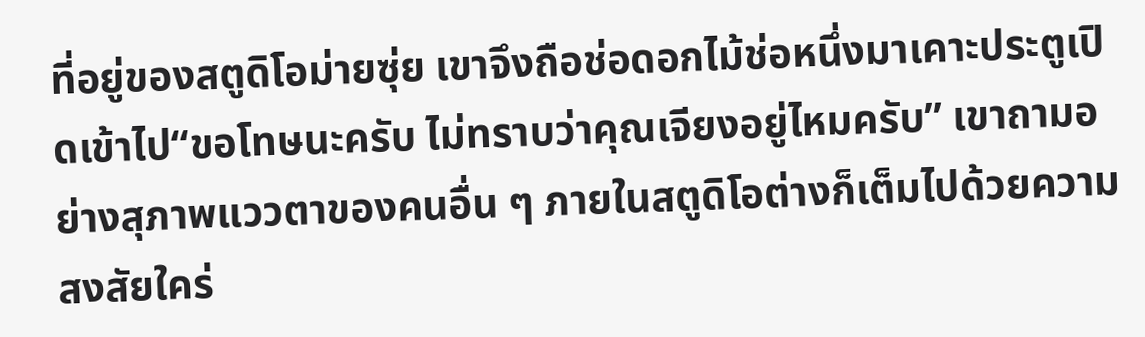ที่อยู่ของสตูดิโอม่ายซุ่ย เขาจึงถือช่อดอกไม้ช่อหนึ่งมาเคาะประตูเปิดเข้าไป“ขอโทษนะครับ ไม่ทราบว่าคุณเจียงอยู่ไหมครับ” เขาถามอย่างสุภาพแววตาของคนอื่น ๆ ภายในสตูดิโอต่างก็เต็มไปด้วยความสงสัยใคร่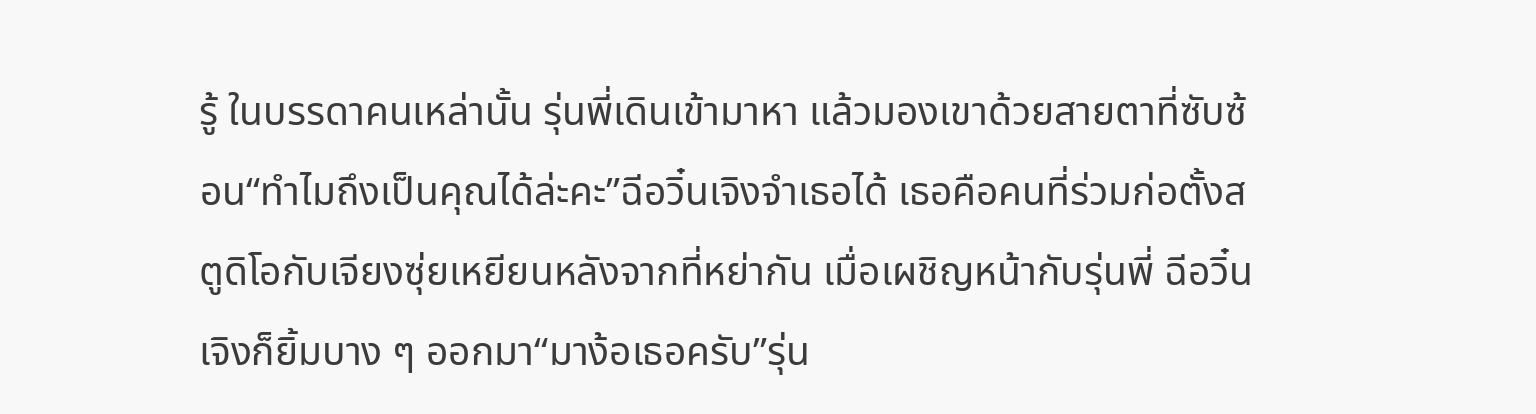รู้ ในบรรดาคนเหล่านั้น รุ่นพี่เดินเข้ามาหา แล้วมองเขาด้วยสายตาที่ซับซ้อน“ทำไมถึงเป็นคุณได้ล่ะคะ”ฉีอวิ๋นเจิงจำเธอได้ เธอคือคนที่ร่วมก่อตั้งสตูดิโอกับเจียงซุ่ยเหยียนหลังจากที่หย่ากัน เมื่อเผชิญหน้ากับรุ่นพี่ ฉีอวิ๋นเจิงก็ยิ้มบาง ๆ ออกมา“มาง้อเธอครับ”รุ่น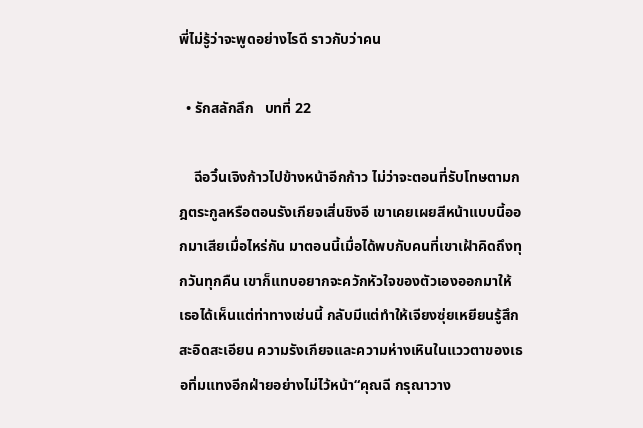พี่ไม่รู้ว่าจะพูดอย่างไรดี ราวกับว่าคน

  • รักสลักลึก   บทที่ 22

    ฉีอวิ๋นเจิงก้าวไปข้างหน้าอีกก้าว ไม่ว่าจะตอนที่รับโทษตามกฎตระกูลหรือตอนรังเกียจเสิ่นชิงอี เขาเคยเผยสีหน้าแบบนี้ออกมาเสียเมื่อไหร่กัน มาตอนนี้เมื่อได้พบกับคนที่เขาเฝ้าคิดถึงทุกวันทุกคืน เขาก็แทบอยากจะควักหัวใจของตัวเองออกมาให้เธอได้เห็นแต่ท่าทางเช่นนี้ กลับมีแต่ทำให้เจียงซุ่ยเหยียนรู้สึกสะอิดสะเอียน ความรังเกียจและความห่างเหินในแววตาของเธอทิ่มแทงอีกฝ่ายอย่างไม่ไว้หน้า“คุณฉี กรุณาวาง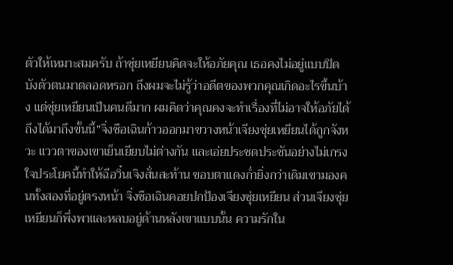ตัวให้เหมาะสมครับ ถ้าซุ่ยเหยียนคิดจะให้อภัยคุณ เธอคงไม่อยู่แบบปิดบังตัวตนมาตลอดหรอก ถึงผมจะไม่รู้ว่าอดีตของพวกคุณเกิดอะไรขึ้นบ้าง แต่ซุ่ยเหยียนเป็นคนดีมาก ผมคิดว่าคุณคงจะทำเรื่องที่ไม่อาจให้อภัยได้ ถึงได้มาถึงขั้นนี้”จิ่งซือเฉินก้าวออกมาขวางหน้าเจียงซุ่ยเหยียนได้ถูกจังหวะ แววตาของเขาเย็นเยียบไม่ต่างกัน และเอ่ยประชดประชันอย่างไม่เกรงใจประโยคนี้ทำให้ฉีอวิ๋นเจิงสั่นสะท้าน ขอบตาแดงก่ำยิ่งกว่าเดิมเขามองคนทั้งสองที่อยู่ตรงหน้า จิ่งซือเฉินคอยปกป้องเจียงซุ่ยเหยียน ส่วนเจียงซุ่ยเหยียนก็พึ่งพาและหลบอยู่ด้านหลังเขาแบบนั้น ความรักใน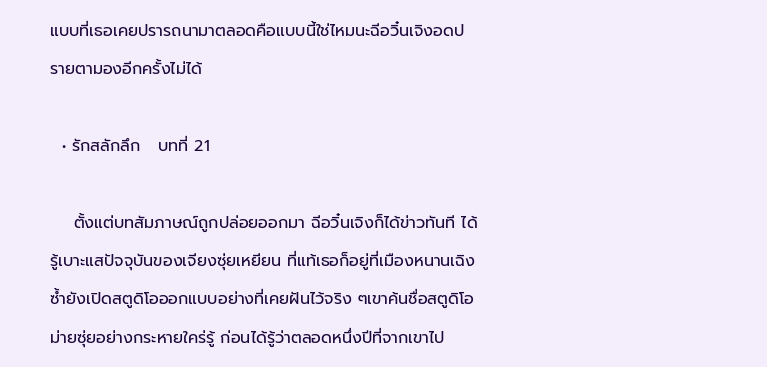แบบที่เธอเคยปรารถนามาตลอดคือแบบนี้ใช่ไหมนะฉีอวิ๋นเจิงอดปรายตามองอีกครั้งไม่ได้

  • รักสลักลึก   บทที่ 21

    ตั้งแต่บทสัมภาษณ์ถูกปล่อยออกมา ฉีอวิ๋นเจิงก็ได้ข่าวทันที ได้รู้เบาะแสปัจจุบันของเจียงซุ่ยเหยียน ที่แท้เธอก็อยู่ที่เมืองหนานเฉิง ซ้ำยังเปิดสตูดิโอออกแบบอย่างที่เคยฝันไว้จริง ๆเขาค้นชื่อสตูดิโอม่ายซุ่ยอย่างกระหายใคร่รู้ ก่อนได้รู้ว่าตลอดหนึ่งปีที่จากเขาไป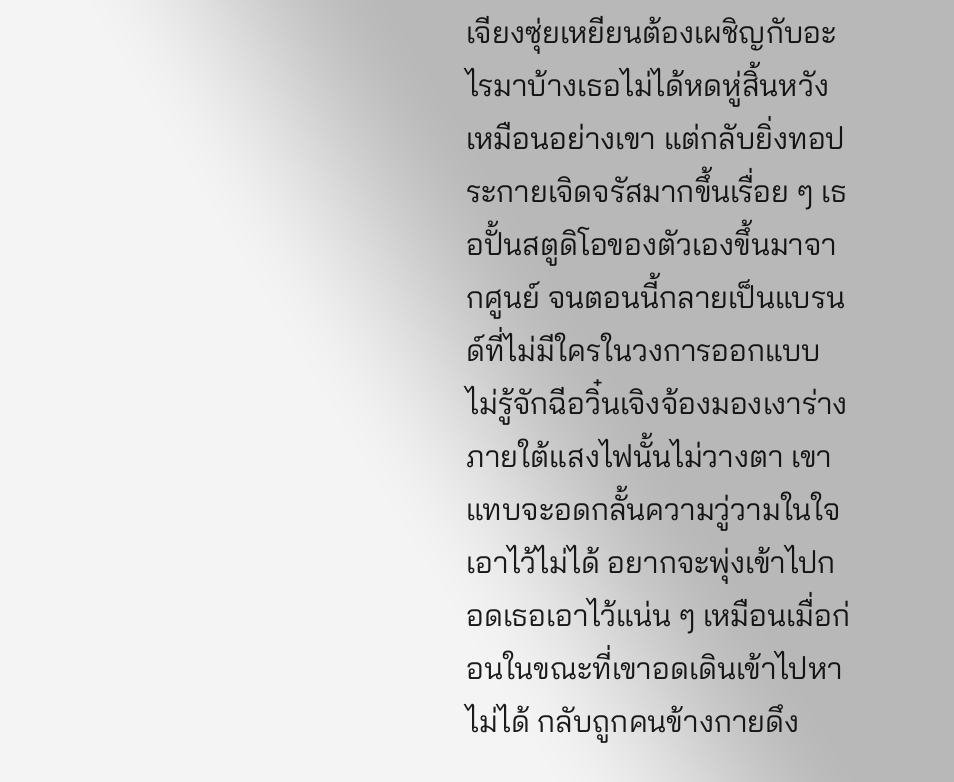เจียงซุ่ยเหยียนต้องเผชิญกับอะไรมาบ้างเธอไม่ได้หดหู่สิ้นหวังเหมือนอย่างเขา แต่กลับยิ่งทอประกายเจิดจรัสมากขึ้นเรื่อย ๆ เธอปั้นสตูดิโอของตัวเองขึ้นมาจากศูนย์ จนตอนนี้กลายเป็นแบรนด์ที่ไม่มีใครในวงการออกแบบไม่รู้จักฉีอวิ๋นเจิงจ้องมองเงาร่างภายใต้แสงไฟนั้นไม่วางตา เขาแทบจะอดกลั้นความวู่วามในใจเอาไว้ไม่ได้ อยากจะพุ่งเข้าไปกอดเธอเอาไว้แน่น ๆ เหมือนเมื่อก่อนในขณะที่เขาอดเดินเข้าไปหาไม่ได้ กลับถูกคนข้างกายดึง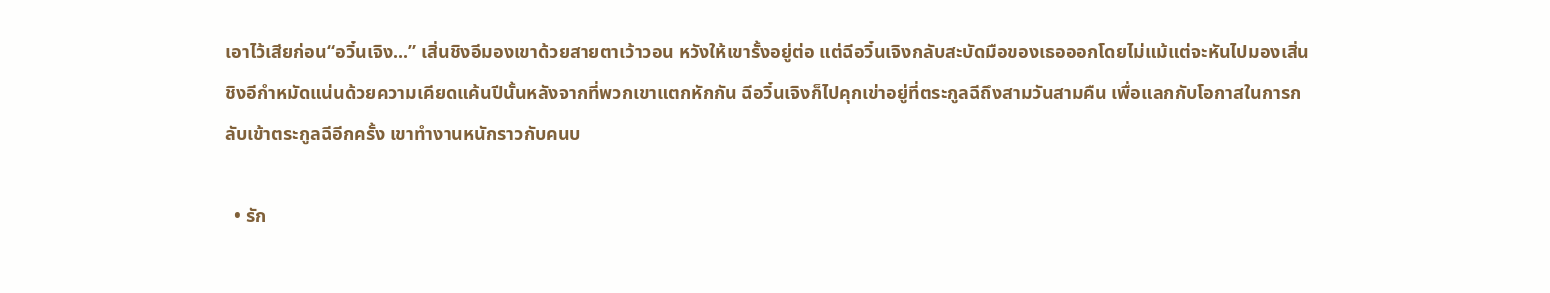เอาไว้เสียก่อน“อวิ๋นเจิง...” เสิ่นชิงอีมองเขาด้วยสายตาเว้าวอน หวังให้เขารั้งอยู่ต่อ แต่ฉีอวิ๋นเจิงกลับสะบัดมือของเธอออกโดยไม่แม้แต่จะหันไปมองเสิ่นชิงอีกำหมัดแน่นด้วยความเคียดแค้นปีนั้นหลังจากที่พวกเขาแตกหักกัน ฉีอวิ๋นเจิงก็ไปคุกเข่าอยู่ที่ตระกูลฉีถึงสามวันสามคืน เพื่อแลกกับโอกาสในการกลับเข้าตระกูลฉีอีกครั้ง เขาทำงานหนักราวกับคนบ

  • รัก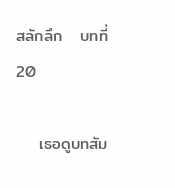สลักลึก   บทที่ 20

    เธอดูบทสัม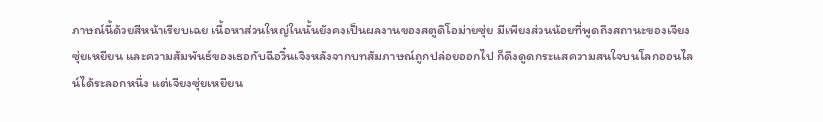ภาษณ์นี้ด้วยสีหน้าเรียบเฉย เนื้อหาส่วนใหญ่ในนั้นยังคงเป็นผลงานของสตูดิโอม่ายซุ่ย มีเพียงส่วนน้อยที่พูดถึงสถานะของเจียงซุ่ยเหยียน และความสัมพันธ์ของเธอกับฉีอวิ๋นเจิงหลังจากบทสัมภาษณ์ถูกปล่อยออกไป ก็ดึงดูดกระแสความสนใจบนโลกออนไลน์ได้ระลอกหนึ่ง แต่เจียงซุ่ยเหยียน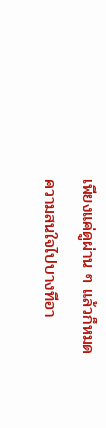เพียงแค่ดูผ่าน ๆ แล้วก็หมดความสนใจไปบางทีอา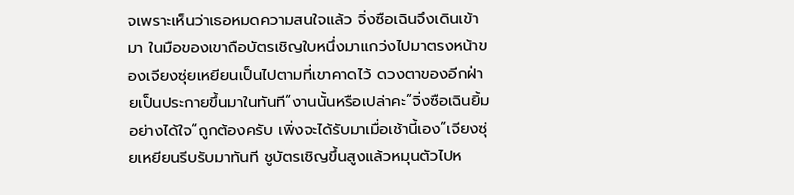จเพราะเห็นว่าเธอหมดความสนใจแล้ว จิ่งซือเฉินจึงเดินเข้ามา ในมือของเขาถือบัตรเชิญใบหนึ่งมาแกว่งไปมาตรงหน้าของเจียงซุ่ยเหยียนเป็นไปตามที่เขาคาดไว้ ดวงตาของอีกฝ่ายเป็นประกายขึ้นมาในทันที“งานนั้นหรือเปล่าคะ”จิ่งซือเฉินยิ้มอย่างได้ใจ“ถูกต้องครับ เพิ่งจะได้รับมาเมื่อเช้านี้เอง”เจียงซุ่ยเหยียนรีบรับมาทันที ชูบัตรเชิญขึ้นสูงแล้วหมุนตัวไปห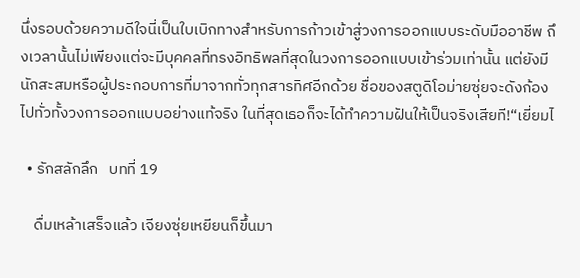นึ่งรอบด้วยความดีใจนี่เป็นใบเบิกทางสำหรับการก้าวเข้าสู่วงการออกแบบระดับมืออาชีพ ถึงเวลานั้นไม่เพียงแต่จะมีบุคคลที่ทรงอิทธิพลที่สุดในวงการออกแบบเข้าร่วมเท่านั้น แต่ยังมีนักสะสมหรือผู้ประกอบการที่มาจากทั่วทุกสารทิศอีกด้วย ชื่อของสตูดิโอม่ายซุ่ยจะดังก้องไปทั่วทั้งวงการออกแบบอย่างแท้จริง ในที่สุดเธอก็จะได้ทำความฝันให้เป็นจริงเสียที!“เยี่ยมไ

  • รักสลักลึก   บทที่ 19

    ดื่มเหล้าเสร็จแล้ว เจียงซุ่ยเหยียนก็ขึ้นมา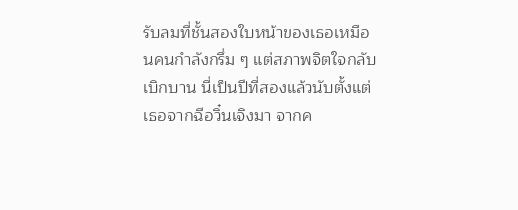รับลมที่ชั้นสองใบหน้าของเธอเหมือนคนกำลังกรึ่ม ๆ แต่สภาพจิตใจกลับเบิกบาน นี่เป็นปีที่สองแล้วนับตั้งแต่เธอจากฉีอวิ๋นเจิงมา จากค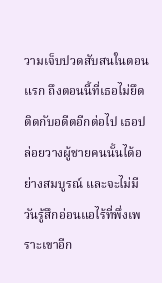วามเจ็บปวดสับสนในตอนแรก ถึงตอนนี้ที่เธอไม่ยึดติดกับอดีตอีกต่อไป เธอปล่อยวางผู้ชายคนนั้นได้อย่างสมบูรณ์ และจะไม่มีวันรู้สึกอ่อนแอไร้ที่พึ่งเพราะเขาอีก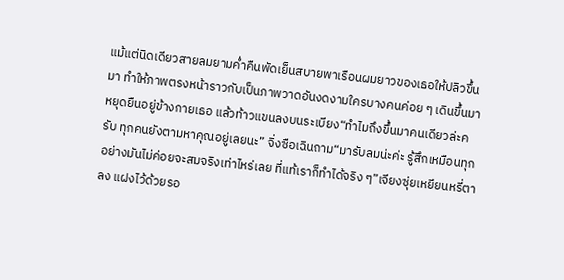แม้แต่นิดเดียวสายลมยามค่ำคืนพัดเย็นสบายพาเรือนผมยาวของเธอให้ปลิวขึ้นมา ทำให้ภาพตรงหน้าราวกับเป็นภาพวาดอันงดงามใครบางคนค่อย ๆ เดินขึ้นมา หยุดยืนอยู่ข้างกายเธอ แล้วท้าวแขนลงบนระเบียง“ทำไมถึงขึ้นมาคนเดียวล่ะครับ ทุกคนยังตามหาคุณอยู่เลยนะ” จิ่งซือเฉินถาม“มารับลมน่ะค่ะ รู้สึกเหมือนทุกอย่างมันไม่ค่อยจะสมจริงเท่าไหร่เลย ที่แท้เราก็ทำได้จริง ๆ”เจียงซุ่ยเหยียนหรี่ตาลง แฝงไว้ด้วยรอ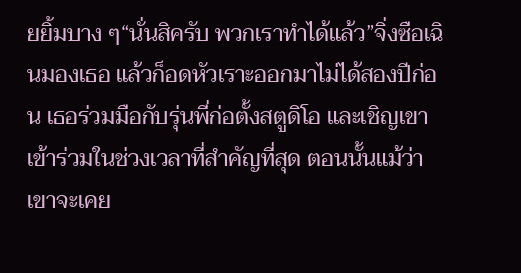ยยิ้มบาง ๆ“นั่นสิครับ พวกเราทำได้แล้ว”จิ่งซือเฉินมองเธอ แล้วก็อดหัวเราะออกมาไม่ได้สองปีก่อน เธอร่วมมือกับรุ่นพี่ก่อตั้งสตูดิโอ และเชิญเขาเข้าร่วมในช่วงเวลาที่สำคัญที่สุด ตอนนั้นแม้ว่าเขาจะเคย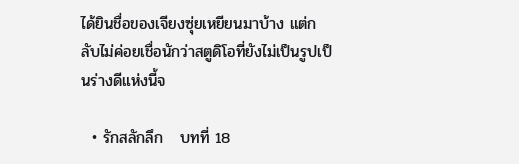ได้ยินชื่อของเจียงซุ่ยเหยียนมาบ้าง แต่กลับไม่ค่อยเชื่อนักว่าสตูดิโอที่ยังไม่เป็นรูปเป็นร่างดีแห่งนี้จ

  • รักสลักลึก   บทที่ 18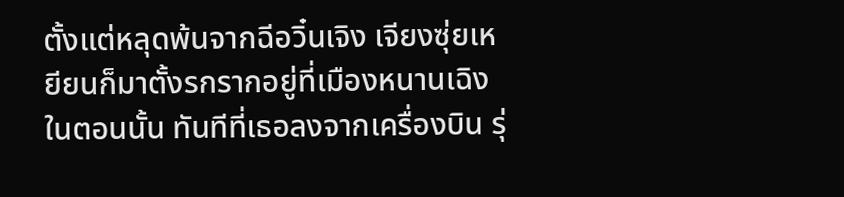ตั้งแต่หลุดพ้นจากฉีอวิ๋นเจิง เจียงซุ่ยเหยียนก็มาตั้งรกรากอยู่ที่เมืองหนานเฉิงในตอนนั้น ทันทีที่เธอลงจากเครื่องบิน รุ่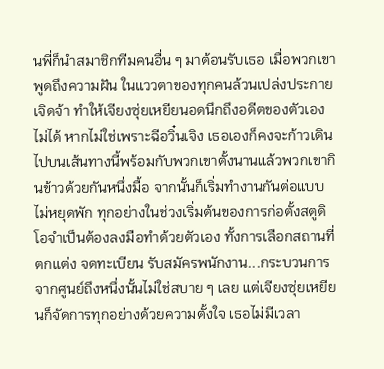นพี่ก็นำสมาชิกทีมคนอื่น ๆ มาต้อนรับเธอ เมื่อพวกเขาพูดถึงความฝัน ในแววตาของทุกคนล้วนเปล่งประกายเจิดจ้า ทำให้เจียงซุ่ยเหยียนอดนึกถึงอดีตของตัวเองไม่ได้ หากไม่ใช่เพราะฉีอวิ๋นเจิง เธอเองก็คงจะก้าวเดินไปบนเส้นทางนี้พร้อมกับพวกเขาตั้งนานแล้วพวกเขากินข้าวด้วยกันหนึ่งมื้อ จากนั้นก็เริ่มทำงานกันต่อแบบไม่หยุดพัก ทุกอย่างในช่วงเริ่มต้นของการก่อตั้งสตูดิโอจำเป็นต้องลงมือทำด้วยตัวเอง ทั้งการเลือกสถานที่ ตกแต่ง จดทะเบียน รับสมัครพนักงาน...กระบวนการจากศูนย์ถึงหนึ่งนั้นไม่ใช่สบาย ๆ เลย แต่เจียงซุ่ยเหยียนก็จัดการทุกอย่างด้วยความตั้งใจ เธอไม่มีเวลา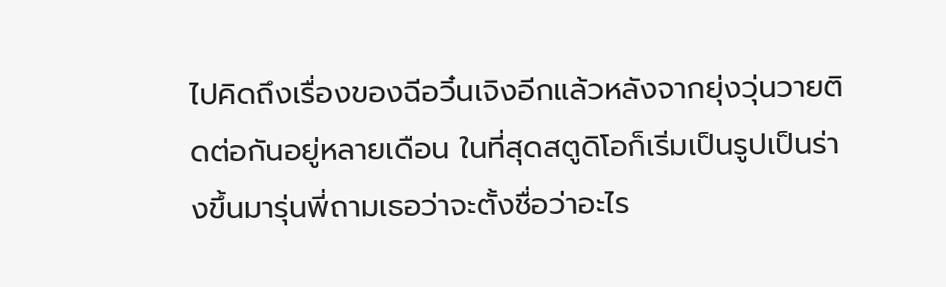ไปคิดถึงเรื่องของฉีอวิ๋นเจิงอีกแล้วหลังจากยุ่งวุ่นวายติดต่อกันอยู่หลายเดือน ในที่สุดสตูดิโอก็เริ่มเป็นรูปเป็นร่างขึ้นมารุ่นพี่ถามเธอว่าจะตั้งชื่อว่าอะไร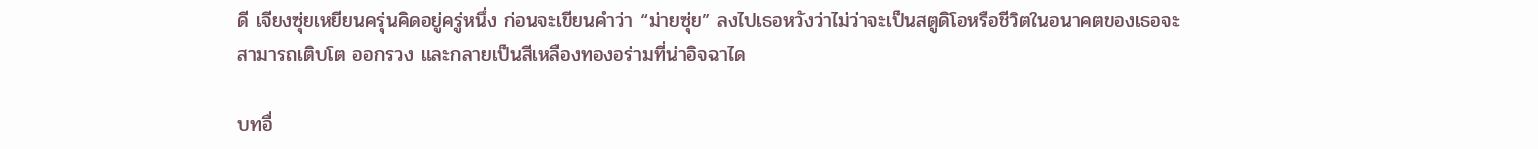ดี เจียงซุ่ยเหยียนครุ่นคิดอยู่ครู่หนึ่ง ก่อนจะเขียนคำว่า “ม่ายซุ่ย” ลงไปเธอหวังว่าไม่ว่าจะเป็นสตูดิโอหรือชีวิตในอนาคตของเธอจะสามารถเติบโต ออกรวง และกลายเป็นสีเหลืองทองอร่ามที่น่าอิจฉาได

บทอื่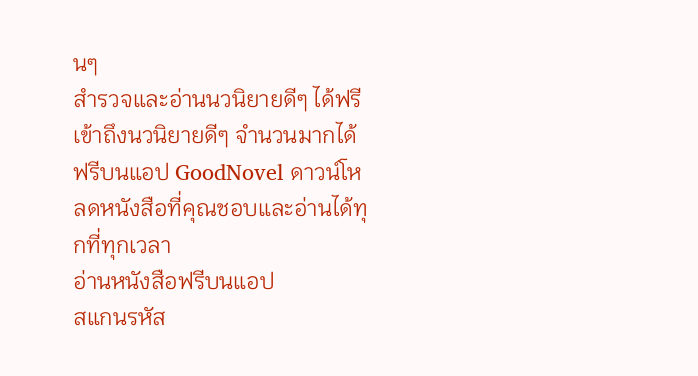นๆ
สำรวจและอ่านนวนิยายดีๆ ได้ฟรี
เข้าถึงนวนิยายดีๆ จำนวนมากได้ฟรีบนแอป GoodNovel ดาวน์โหลดหนังสือที่คุณชอบและอ่านได้ทุกที่ทุกเวลา
อ่านหนังสือฟรีบนแอป
สแกนรหัส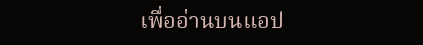เพื่ออ่านบนแอป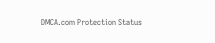DMCA.com Protection Status